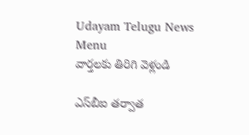Udayam Telugu News
Menu
వార్తలకు తిరిగి వెళ్లండి

ఎస్‌బీఐ తర్వాత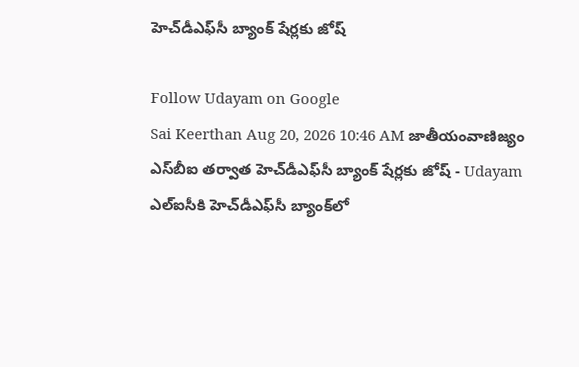హెచ్‌డీఎఫ్‌సీ బ్యాంక్‌ షేర్లకు జోష్‌

Follow Udayam on Google
Sai Keerthan Aug 20, 2026 10:46 AM జాతీయంవాణిజ్యం
ఎస్‌బీఐ తర్వాత హెచ్‌డీఎఫ్‌సీ బ్యాంక్‌ షేర్లకు జోష్‌ - Udayam
ఎల్‌ఐసీకి హెచ్‌డీఎఫ్‌సీ బ్యాంక్‌లో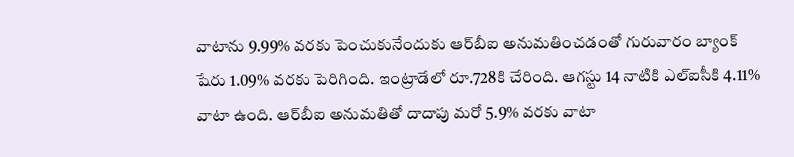వాటాను 9.99% వరకు పెంచుకునేందుకు ఆర్‌బీఐ అనుమతించడంతో గురువారం బ్యాంక్‌ షేరు 1.09% వరకు పెరిగింది. ఇంట్రాడేలో రూ.728కి చేరింది. ఆగస్టు 14 నాటికి ఎల్‌ఐసీకి 4.11% వాటా ఉంది. ఆర్‌బీఐ అనుమతితో దాదాపు మరో 5.9% వరకు వాటా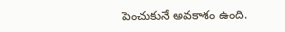పెంచుకునే అవకాశం ఉంది.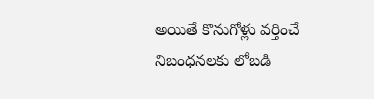అయితే కొనుగోళ్లు వర్తించే నిబంధనలకు లోబడి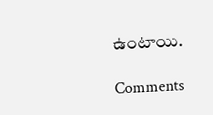ఉంటాయి.

Comments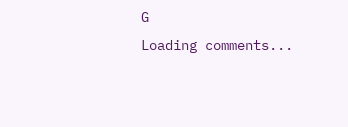G
Loading comments...